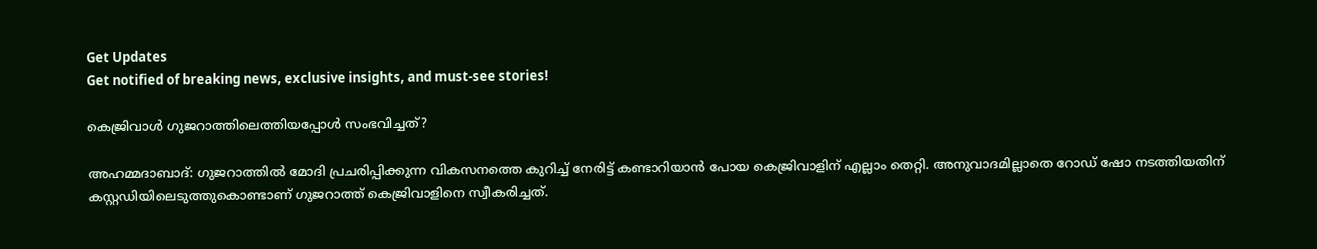Get Updates
Get notified of breaking news, exclusive insights, and must-see stories!

കെജ്രിവാള്‍ ഗുജറാത്തിലെത്തിയപ്പോള്‍ സംഭവിച്ചത്?

അഹമ്മദാബാദ്: ഗുജറാത്തില്‍ മോദി പ്രചരിപ്പിക്കുന്ന വികസനത്തെ കുറിച്ച് നേരിട്ട് കണ്ടാറിയാന്‍ പോയ കെജ്രിവാളിന് എല്ലാം തെറ്റി. അനുവാദമില്ലാതെ റോഡ് ഷോ നടത്തിയതിന് കസ്റ്റഡിയിലെടുത്തുകൊണ്ടാണ് ഗുജറാത്ത് കെജ്രിവാളിനെ സ്വീകരിച്ചത്.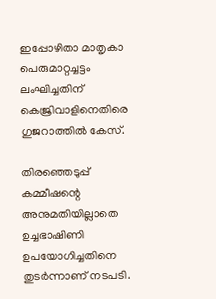ഇപ്പോഴിതാ മാതൃകാ പെരുമാറ്റച്ചട്ടം ലംഘിച്ചതിന് കെജ്രിവാളിനെതിരെ ഗുജറാത്തില്‍ കേസ്.

തിരഞ്ഞെടുപ്പ് കമ്മീഷന്റെ അനുമതിയില്ലാതെ ഉച്ചഭാഷിണി ഉപയോഗിച്ചതിനെ തുടര്‍ന്നാണ് നടപടി.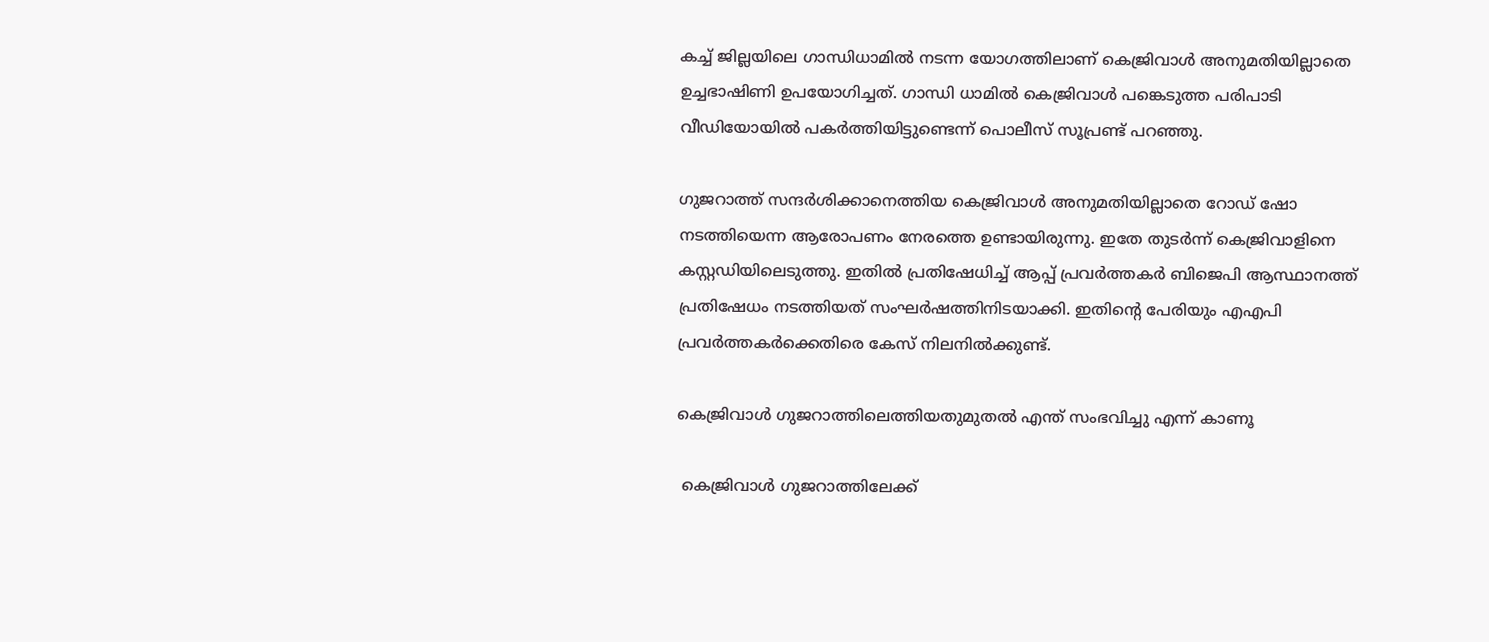കച്ച് ജില്ലയിലെ ഗാന്ധിധാമില്‍ നടന്ന യോഗത്തിലാണ് കെജ്രിവാള്‍ അനുമതിയില്ലാതെ ഉച്ചഭാഷിണി ഉപയോഗിച്ചത്. ഗാന്ധി ധാമില്‍ കെജ്രിവാള്‍ പങ്കെടുത്ത പരിപാടി വീഡിയോയില്‍ പകര്‍ത്തിയിട്ടുണ്ടെന്ന് പൊലീസ് സൂപ്രണ്ട് പറഞ്ഞു.

ഗുജറാത്ത് സന്ദര്‍ശിക്കാനെത്തിയ കെജ്രിവാള്‍ അനുമതിയില്ലാതെ റോഡ് ഷോ നടത്തിയെന്ന ആരോപണം നേരത്തെ ഉണ്ടായിരുന്നു. ഇതേ തുടര്‍ന്ന് കെജ്രിവാളിനെ കസ്റ്റഡിയിലെടുത്തു. ഇതില്‍ പ്രതിഷേധിച്ച് ആപ്പ് പ്രവര്‍ത്തകര്‍ ബിജെപി ആസ്ഥാനത്ത് പ്രതിഷേധം നടത്തിയത് സംഘര്‍ഷത്തിനിടയാക്കി. ഇതിന്റെ പേരിയും എഎപി പ്രവര്‍ത്തകര്‍ക്കെതിരെ കേസ് നിലനില്‍ക്കുണ്ട്.

കെജ്രിവാള്‍ ഗുജറാത്തിലെത്തിയതുമുതല്‍ എന്ത് സംഭവിച്ചു എന്ന് കാണൂ

 കെജ്രിവാള്‍ ഗുജറാത്തിലേക്ക്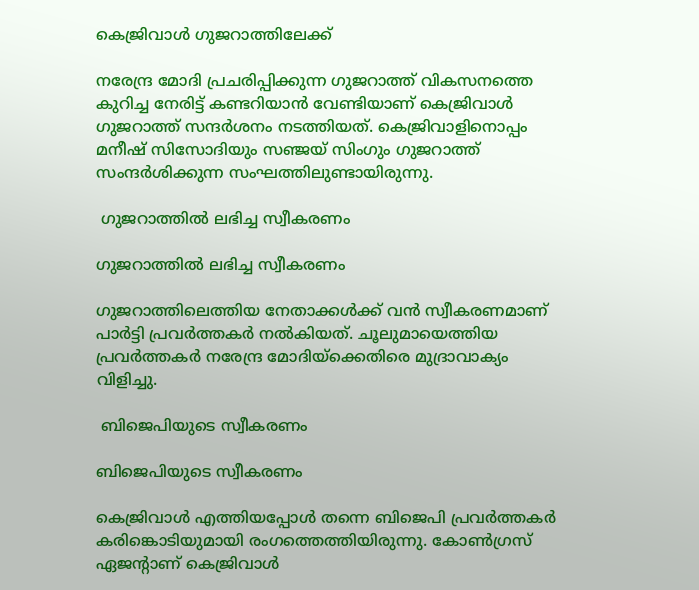കെജ്രിവാള്‍ ഗുജറാത്തിലേക്ക്

നരേന്ദ്ര മോദി പ്രചരിപ്പിക്കുന്ന ഗുജറാത്ത് വികസനത്തെ കുറിച്ച നേരിട്ട് കണ്ടറിയാന്‍ വേണ്ടിയാണ് കെജ്രിവാള്‍ ഗുജറാത്ത് സന്ദര്‍ശനം നടത്തിയത്. കെജ്രിവാളിനൊപ്പം മനീഷ് സിസോദിയും സഞ്ജയ് സിംഗും ഗുജറാത്ത് സംന്ദര്‍ശിക്കുന്ന സംഘത്തിലുണ്ടായിരുന്നു.

 ഗുജറാത്തില്‍ ലഭിച്ച സ്വീകരണം

ഗുജറാത്തില്‍ ലഭിച്ച സ്വീകരണം

ഗുജറാത്തിലെത്തിയ നേതാക്കള്‍ക്ക് വന്‍ സ്വീകരണമാണ് പാര്‍ട്ടി പ്രവര്‍ത്തകര്‍ നല്‍കിയത്. ചൂലുമായെത്തിയ പ്രവര്‍ത്തകര്‍ നരേന്ദ്ര മോദിയ്‌ക്കെതിരെ മുദ്രാവാക്യം വിളിച്ചു.

 ബിജെപിയുടെ സ്വീകരണം

ബിജെപിയുടെ സ്വീകരണം

കെജ്രിവാള്‍ എത്തിയപ്പോള്‍ തന്നെ ബിജെപി പ്രവര്‍ത്തകര്‍ കരിങ്കൊടിയുമായി രംഗത്തെത്തിയിരുന്നു. കോണ്‍ഗ്രസ് ഏജന്റാണ് കെജ്രിവാള്‍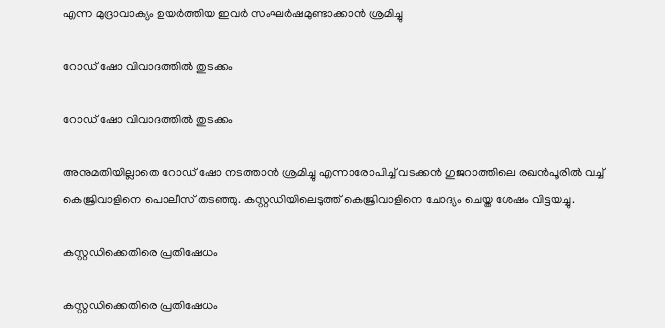എന്ന മുദ്രാവാക്യം ഉയര്‍ത്തിയ ഇവര്‍ സംഘര്‍ഷമുണ്ടാക്കാന്‍ ശ്രമിച്ചു

റോഡ് ഷോ വിവാദത്തില്‍ തുടക്കം

റോഡ് ഷോ വിവാദത്തില്‍ തുടക്കം

അനുമതിയില്ലാതെ റോഡ് ഷോ നടത്താന്‍ ശ്രമിച്ചു എന്നാരോപിച്ച് വടക്കന്‍ ഗുജറാത്തിലെ രഖന്‍പൂരില്‍ വച്ച് കെജ്രിവാളിനെ പൊലീസ് തടഞ്ഞു. കസ്റ്റഡിയിലെടുത്ത് കെജ്രിവാളിനെ ചോദ്യം ചെയ്ത ശേഷം വിട്ടയച്ചു.

കസ്റ്റഡിക്കെതിരെ പ്രതിഷേധം

കസ്റ്റഡിക്കെതിരെ പ്രതിഷേധം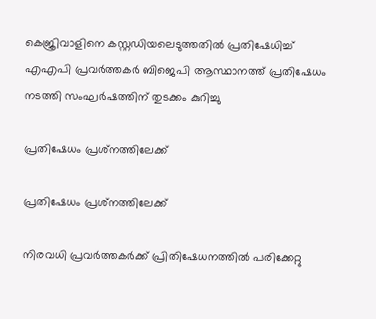കെജ്രിവാളിനെ കസ്റ്റഡിയലെടുത്തതില്‍ പ്രതിഷേധിച്ച് എഎപി പ്രവര്‍ത്തകര്‍ ബിജെപി ആസ്ഥാനത്ത് പ്രതിഷേധം നടത്തി സംഘര്‍ഷത്തിന് തുടക്കം കുറിച്ചു

പ്രതിഷേധം പ്രശ്‌നത്തിലേക്ക്

പ്രതിഷേധം പ്രശ്‌നത്തിലേക്ക്

നിരവധി പ്രവര്‍ത്തകര്‍ക്ക് പ്രിതിഷേധനത്തില്‍ പരിക്കേറ്റു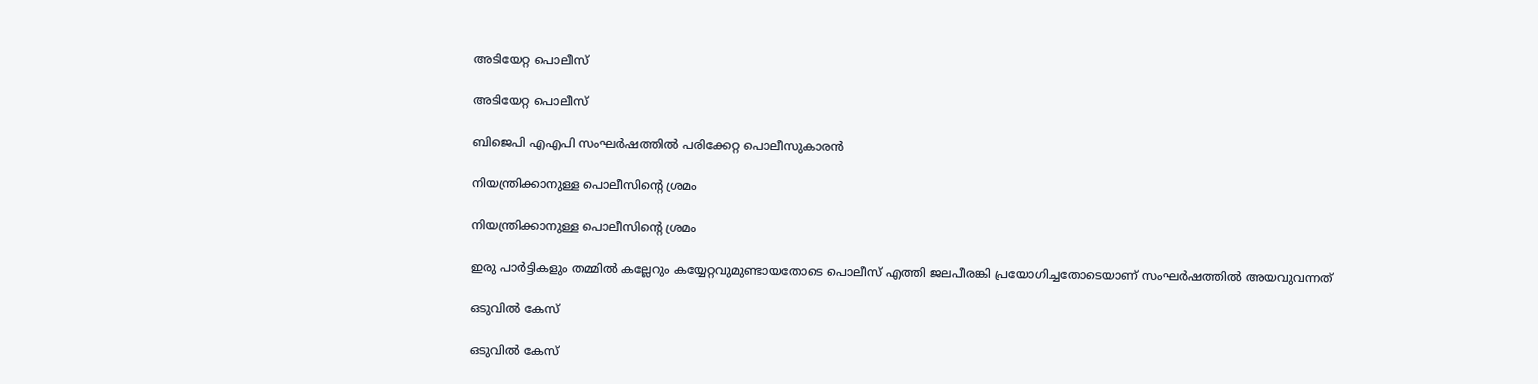അടിയേറ്റ പൊലീസ്

അടിയേറ്റ പൊലീസ്

ബിജെപി എഎപി സംഘര്‍ഷത്തില്‍ പരിക്കേറ്റ പൊലീസുകാരന്‍

നിയന്ത്രിക്കാനുള്ള പൊലീസിന്റെ ശ്രമം

നിയന്ത്രിക്കാനുള്ള പൊലീസിന്റെ ശ്രമം

ഇരു പാര്‍ട്ടികളും തമ്മില്‍ കല്ലേറും കയ്യേറ്റവുമുണ്ടായതോടെ പൊലീസ് എത്തി ജലപീരങ്കി പ്രയോഗിച്ചതോടെയാണ് സംഘര്‍ഷത്തില്‍ അയവുവന്നത്

ഒടുവില്‍ കേസ്

ഒടുവില്‍ കേസ്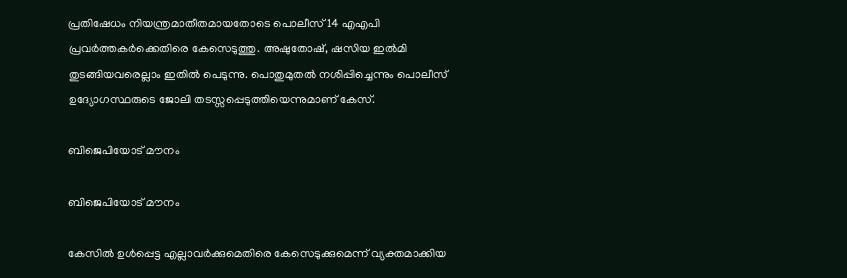പ്രതിഷേധം നിയന്ത്രമാതീതമായതോടെ പൊലീസ് 14 എഎപി പ്രവര്‍ത്തകര്‍ക്കെതിരെ കേസെടുത്തു. അഷുതോഷ്, ഷസിയ ഇല്‍മി തുടങ്ങിയവരെല്ലാം ഇതില്‍ പെടുന്നു. പൊതുമുതല്‍ നശിപ്പിച്ചെന്നും പൊലീസ് ഉദ്യോഗസ്ഥരുടെ ജോലി തടസ്സപ്പെടുത്തിയെന്നുമാണ് കേസ്.

ബിജെപിയോട് മൗനം

ബിജെപിയോട് മൗനം

കേസില്‍ ഉള്‍പ്പെട്ട എല്ലാവര്‍ക്കുമെതിരെ കേസെടുക്കുമെന്ന് വ്യക്തമാക്കിയ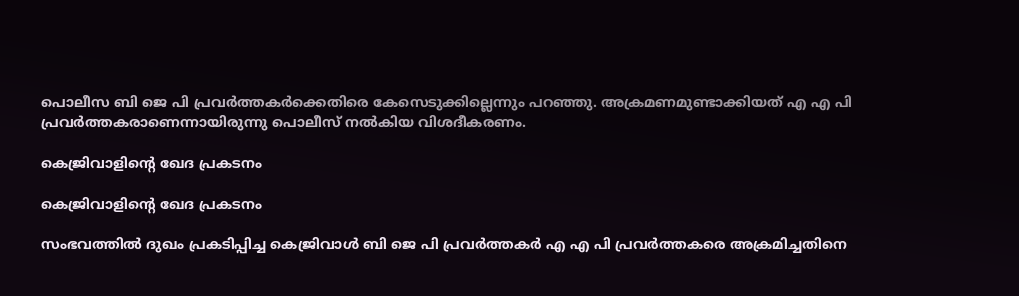പൊലീസ ബി ജെ പി പ്രവര്‍ത്തകര്‍ക്കെതിരെ കേസെടുക്കില്ലെന്നും പറഞ്ഞു. അക്രമണമുണ്ടാക്കിയത് എ എ പി പ്രവര്‍ത്തകരാണെന്നായിരുന്നു പൊലീസ് നല്‍കിയ വിശദീകരണം.

കെജ്രിവാളിന്റെ ഖേദ പ്രകടനം

കെജ്രിവാളിന്റെ ഖേദ പ്രകടനം

സംഭവത്തില്‍ ദുഖം പ്രകടിപ്പിച്ച കെജ്രിവാള്‍ ബി ജെ പി പ്രവര്‍ത്തകര്‍ എ എ പി പ്രവര്‍ത്തകരെ അക്രമിച്ചതിനെ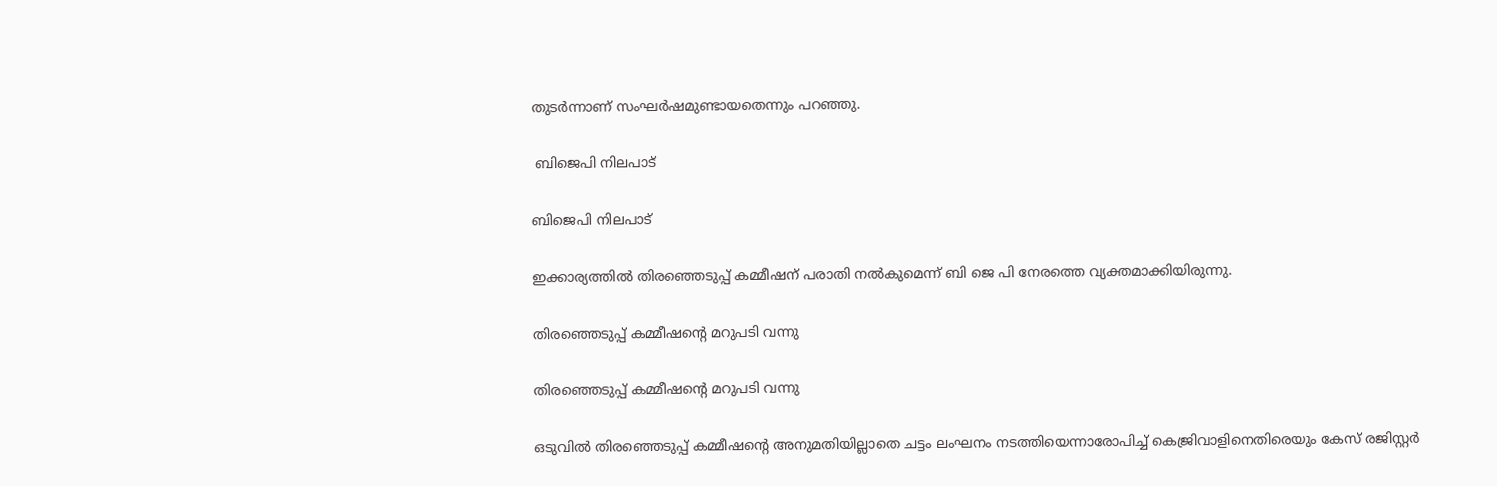തുടര്‍ന്നാണ് സംഘര്‍ഷമുണ്ടായതെന്നും പറഞ്ഞു.

 ബിജെപി നിലപാട്

ബിജെപി നിലപാട്

ഇക്കാര്യത്തില്‍ തിരഞ്ഞെടുപ്പ് കമ്മീഷന് പരാതി നല്‍കുമെന്ന് ബി ജെ പി നേരത്തെ വ്യക്തമാക്കിയിരുന്നു.

തിരഞ്ഞെടുപ്പ് കമ്മീഷന്റെ മറുപടി വന്നു

തിരഞ്ഞെടുപ്പ് കമ്മീഷന്റെ മറുപടി വന്നു

ഒടുവില്‍ തിരഞ്ഞെടുപ്പ് കമ്മീഷന്റെ അനുമതിയില്ലാതെ ചട്ടം ലംഘനം നടത്തിയെന്നാരോപിച്ച് കെജ്രിവാളിനെതിരെയും കേസ് രജിസ്റ്റര്‍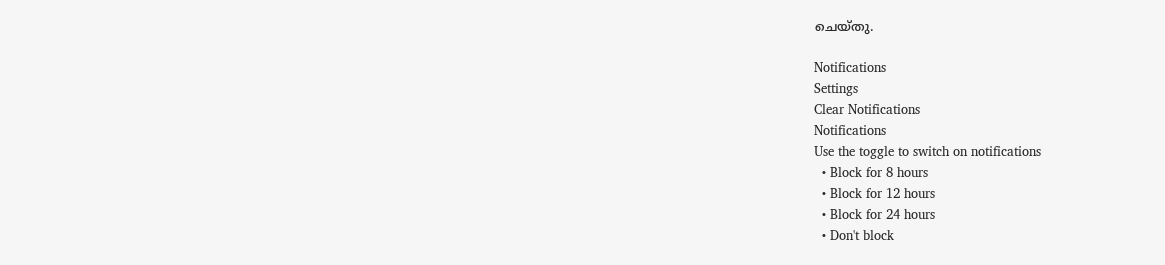ചെയ്തു.

Notifications
Settings
Clear Notifications
Notifications
Use the toggle to switch on notifications
  • Block for 8 hours
  • Block for 12 hours
  • Block for 24 hours
  • Don't block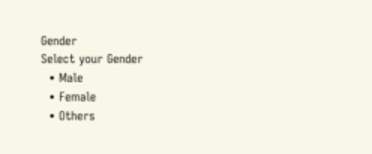Gender
Select your Gender
  • Male
  • Female
  • Others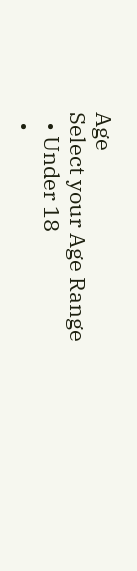Age
Select your Age Range
  • Under 18
  •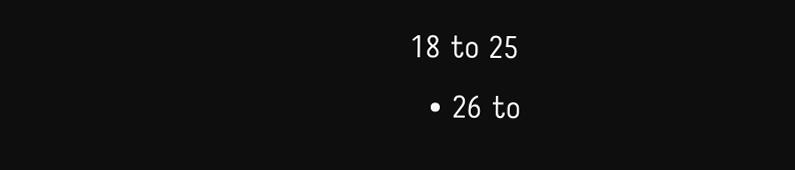18 to 25
  • 26 to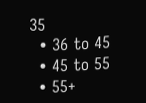35
  • 36 to 45
  • 45 to 55
  • 55+